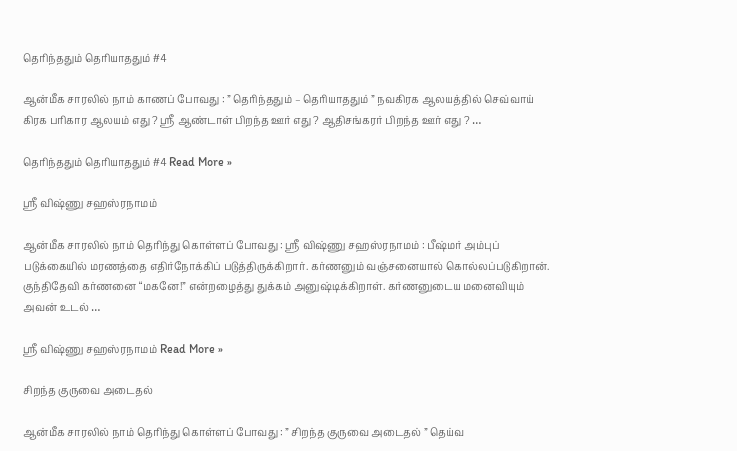தெரிந்ததும் தெரியாததும் #4

ஆன்மீக சாரலில் நாம் காணப் போவது : ” தெரிந்ததும் – தெரியாததும் ” நவகிரக ஆலயத்தில் செவ்வாய் கிரக பரிகார ஆலயம் எது ? ஸ்ரீ ஆண்டாள் பிறந்த ஊர் எது ? ஆதிசங்கரர் பிறந்த ஊர் எது ? …

தெரிந்ததும் தெரியாததும் #4 Read More »

ஸ்ரீ விஷ்ணு சஹஸ்ரநாமம்

ஆன்மீக சாரலில் நாம் தெரிந்து கொள்ளப் போவது : ஸ்ரீ விஷ்ணு சஹஸ்ரநாமம் : பீஷ்மர் அம்புப் படுக்கையில் மரணத்தை எதிர்நோக்கிப் படுத்திருக்கிறார். கர்ணனும் வஞ்சனையால் கொல்லப்படுகிறான். குந்திதேவி கர்ணனை “மகனே!” என்றழைத்து துக்கம் அனுஷ்டிக்கிறாள். கர்ணனுடைய மனைவியும் அவன் உடல் …

ஸ்ரீ விஷ்ணு சஹஸ்ரநாமம் Read More »

சிறந்த குருவை அடைதல்

ஆன்மீக சாரலில் நாம் தெரிந்து கொள்ளப் போவது : ” சிறந்த குருவை அடைதல் ” தெய்வ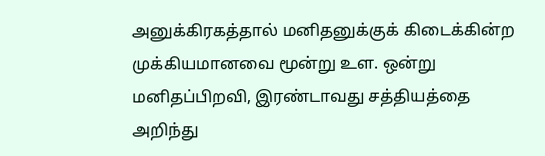அனுக்கிரகத்தால் மனிதனுக்குக் கிடைக்கின்ற முக்கியமானவை மூன்று உள. ஒன்று மனிதப்பிறவி, இரண்டாவது சத்தியத்தை அறிந்து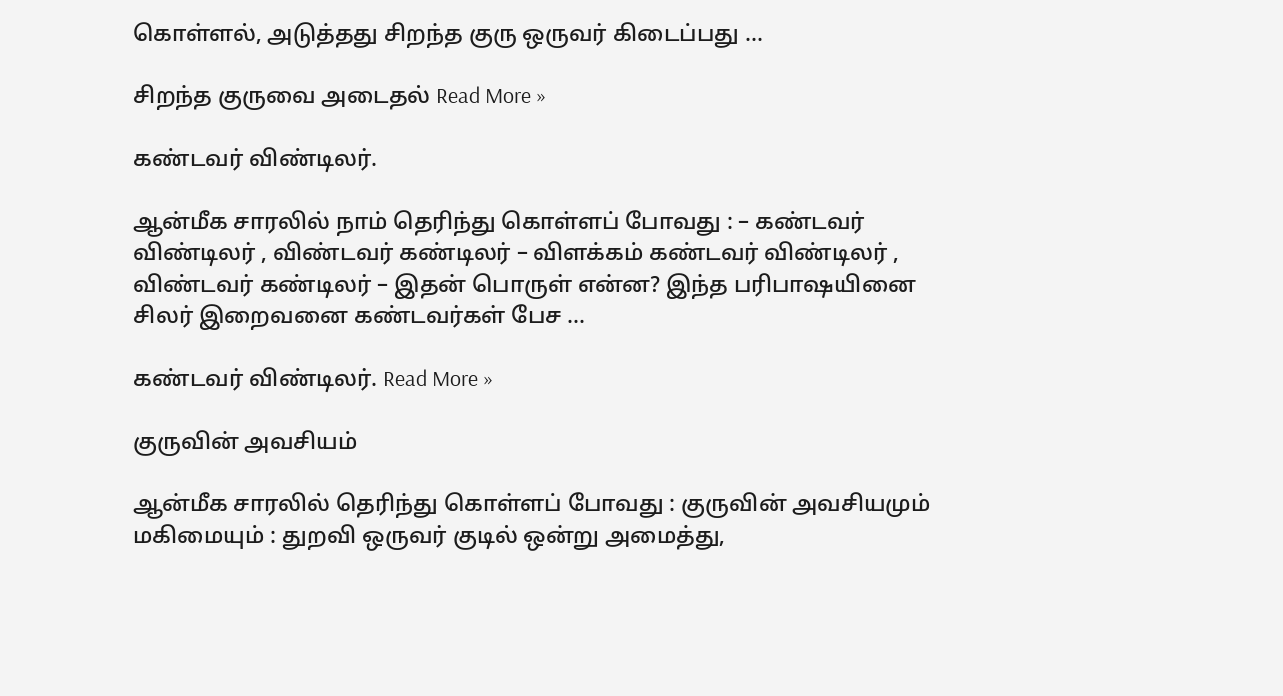கொள்ளல், அடுத்தது சிறந்த குரு ஒருவர் கிடைப்பது …

சிறந்த குருவை அடைதல் Read More »

கண்டவர் விண்டிலர்.

ஆன்மீக சாரலில் நாம் தெரிந்து கொள்ளப் போவது : – கண்டவர் விண்டிலர் , விண்டவர் கண்டிலர் – விளக்கம் கண்டவர் விண்டிலர் , விண்டவர் கண்டிலர் – இதன் பொருள் என்ன? இந்த பரிபாஷயினை சிலர் இறைவனை கண்டவர்கள் பேச …

கண்டவர் விண்டிலர். Read More »

குருவின் அவசியம்

ஆன்மீக சாரலில் தெரிந்து கொள்ளப் போவது : குருவின் அவசியமும் மகிமையும் : துறவி ஒருவர் குடில் ஒன்று அமைத்து,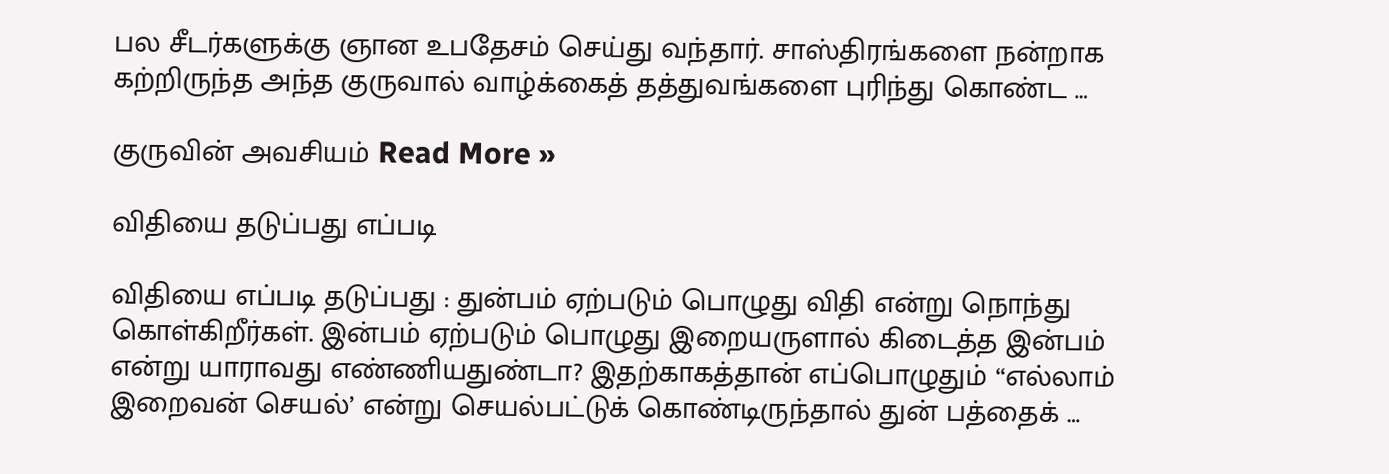பல சீடர்களுக்கு ஞான உபதேசம் செய்து வந்தார். சாஸ்திரங்களை நன்றாக கற்றிருந்த அந்த குருவால் வாழ்க்கைத் தத்துவங்களை புரிந்து கொண்ட …

குருவின் அவசியம் Read More »

விதியை தடுப்பது எப்படி

விதியை எப்படி தடுப்பது : துன்பம் ஏற்படும் பொழுது விதி என்று நொந்து கொள்கிறீர்கள். இன்பம் ஏற்படும் பொழுது இறையருளால் கிடைத்த இன்பம் என்று யாராவது எண்ணியதுண்டா? இதற்காகத்தான் எப்பொழுதும் “எல்லாம் இறைவன் செயல்’ என்று செயல்பட்டுக் கொண்டிருந்தால் துன் பத்தைக் …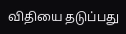விதியை தடுப்பது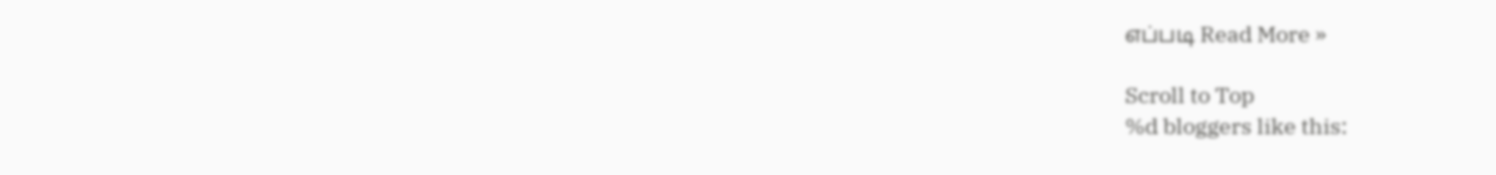எப்படி Read More »

Scroll to Top
%d bloggers like this: